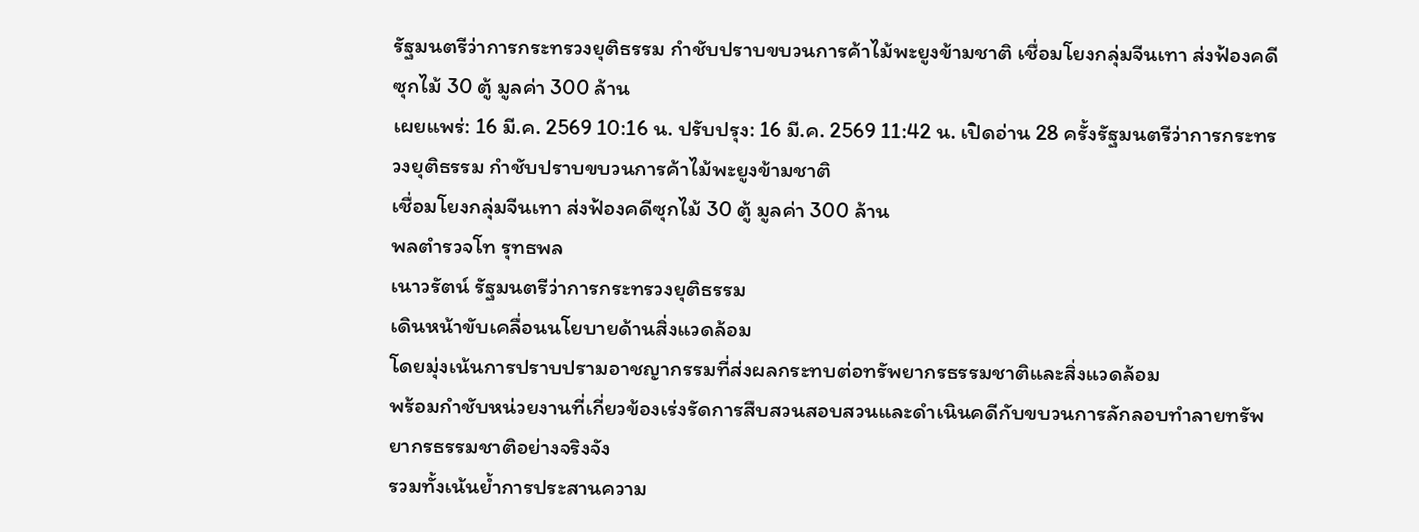รัฐมนตรีว่าการกระทรวงยุติธรรม กำชับปราบขบวนการค้าไม้พะยูงข้ามชาติ เชื่อมโยงกลุ่มจีนเทา ส่งฟ้องคดีซุกไม้ 30 ตู้ มูลค่า 300 ล้าน
เผยแพร่: 16 มี.ค. 2569 10:16 น. ปรับปรุง: 16 มี.ค. 2569 11:42 น. เปิดอ่าน 28 ครั้งรัฐมนตรีว่าการกระทรวงยุติธรรม กำชับปราบขบวนการค้าไม้พะยูงข้ามชาติ
เชื่อมโยงกลุ่มจีนเทา ส่งฟ้องคดีซุกไม้ 30 ตู้ มูลค่า 300 ล้าน
พลตำรวจโท รุทธพล
เนาวรัตน์ รัฐมนตรีว่าการกระทรวงยุติธรรม
เดินหน้าขับเคลื่อนนโยบายด้านสิ่งแวดล้อม
โดยมุ่งเน้นการปราบปรามอาชญากรรมที่ส่งผลกระทบต่อทรัพยากรธรรมชาติและสิ่งแวดล้อม
พร้อมกำชับหน่วยงานที่เกี่ยวข้องเร่งรัดการสืบสวนสอบสวนและดำเนินคดีกับขบวนการลักลอบทำลายทรัพยากรธรรมชาติอย่างจริงจัง
รวมทั้งเน้นย้ำการประสานความ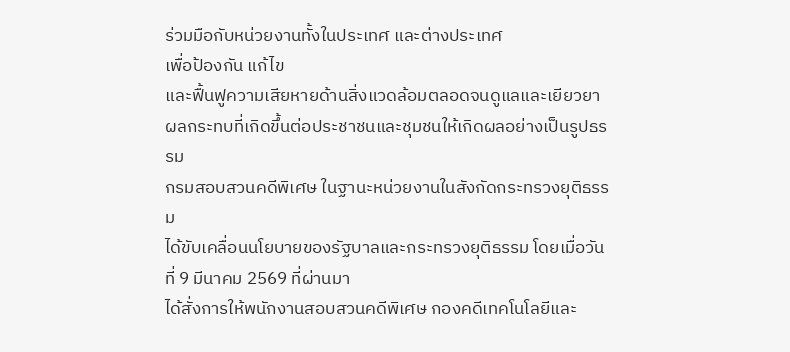ร่วมมือกับหน่วยงานทั้งในประเทศ และต่างประเทศ
เพื่อป้องกัน แก้ไข
และฟื้นฟูความเสียหายด้านสิ่งแวดล้อมตลอดจนดูแลและเยียวยาผลกระทบที่เกิดขึ้นต่อประชาชนและชุมชนให้เกิดผลอย่างเป็นรูปธรรม
กรมสอบสวนคดีพิเศษ ในฐานะหน่วยงานในสังกัดกระทรวงยุติธรรม
ได้ขับเคลื่อนนโยบายของรัฐบาลและกระทรวงยุติธรรม โดยเมื่อวันที่ 9 มีนาคม 2569 ที่ผ่านมา
ได้สั่งการให้พนักงานสอบสวนคดีพิเศษ กองคดีเทคโนโลยีและ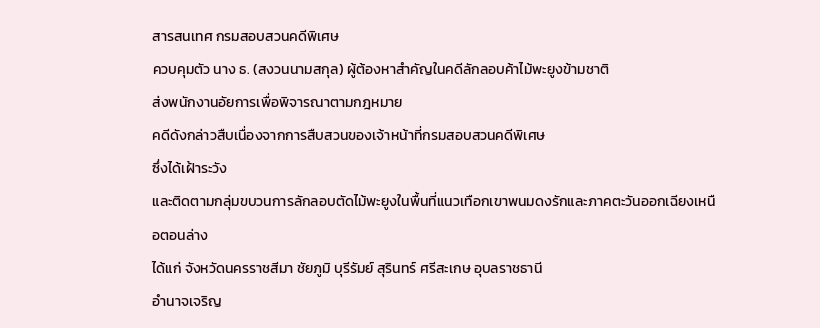สารสนเทศ กรมสอบสวนคดีพิเศษ
ควบคุมตัว นาง ธ. (สงวนนามสกุล) ผู้ต้องหาสำคัญในคดีลักลอบค้าไม้พะยูงข้ามชาติ
ส่งพนักงานอัยการเพื่อพิจารณาตามกฎหมาย
คดีดังกล่าวสืบเนื่องจากการสืบสวนของเจ้าหน้าที่กรมสอบสวนคดีพิเศษ
ซึ่งได้เฝ้าระวัง
และติดตามกลุ่มขบวนการลักลอบตัดไม้พะยูงในพื้นที่แนวเทือกเขาพนมดงรักและภาคตะวันออกเฉียงเหนือตอนล่าง
ได้แก่ จังหวัดนครราชสีมา ชัยภูมิ บุรีรัมย์ สุรินทร์ ศรีสะเกษ อุบลราชธานี
อำนาจเจริญ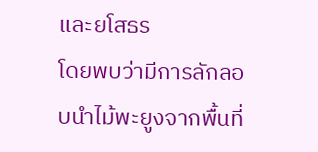และยโสธร
โดยพบว่ามีการลักลอบนำไม้พะยูงจากพื้นที่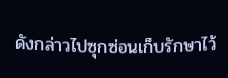ดังกล่าวไปซุกซ่อนเก็บรักษาไว้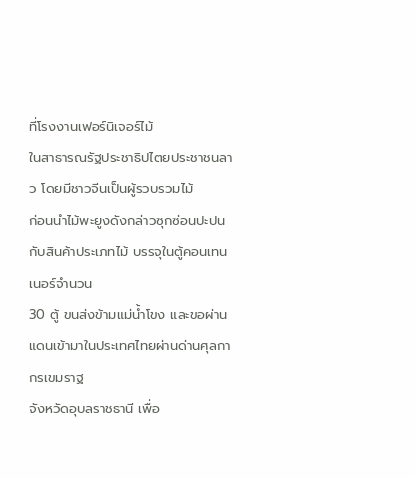ที่โรงงานเฟอร์นิเจอร์ไม้
ในสาธารณรัฐประชาธิปไตยประชาชนลาว โดยมีชาวจีนเป็นผู้รวบรวมไม้
ก่อนนำไม้พะยูงดังกล่าวซุกซ่อนปะปนกับสินค้าประเภทไม้ บรรจุในตู้คอนเทนเนอร์จำนวน
30 ตู้ ขนส่งข้ามแม่น้ำโขง และขอผ่านแดนเข้ามาในประเทศไทยผ่านด่านศุลกากรเขมราฐ
จังหวัดอุบลราชธานี เพื่อ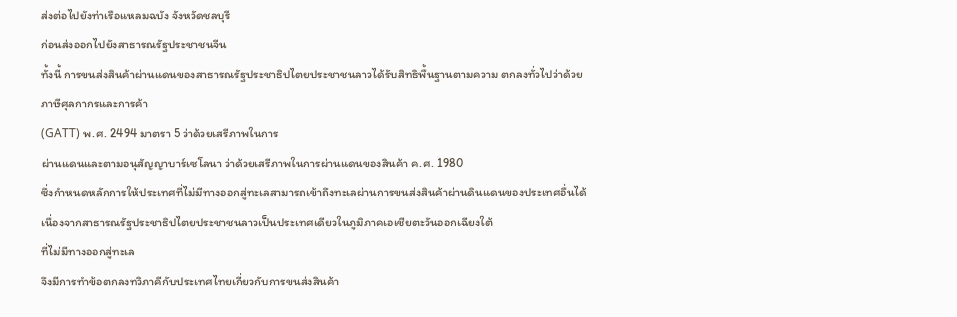ส่งต่อไปยังท่าเรือแหลมฉบัง จังหวัดชลบุรี
ก่อนส่งออกไปยังสาธารณรัฐประชาชนจีน
ทั้งนี้ การขนส่งสินค้าผ่านแดนของสาธารณรัฐประชาธิปไตยประชาชนลาวได้รับสิทธิพื้นฐานตามความ ตกลงทั่วไปว่าด้วยภาษีศุลกากรและการค้า
(GATT) พ.ศ. 2494 มาตรา 5 ว่าด้วยเสรีภาพในการ
ผ่านแดนและตามอนุสัญญาบาร์เซโลนา ว่าด้วยเสรีภาพในการผ่านแดนของสินค้า ค.ศ. 1980
ซึ่งกำหนดหลักการให้ประเทศที่ไม่มีทางออกสู่ทะเลสามารถเข้าถึงทะเลผ่านการขนส่งสินค้าผ่านดินแดนของประเทศอื่นได้
เนื่องจากสาธารณรัฐประชาธิปไตยประชาชนลาวเป็นประเทศเดียวในภูมิภาคเอเชียตะวันออกเฉียงใต้
ที่ไม่มีทางออกสู่ทะเล
จึงมีการทำข้อตกลงทวิภาคีกับประเทศไทยเกี่ยวกับการขนส่งสินค้า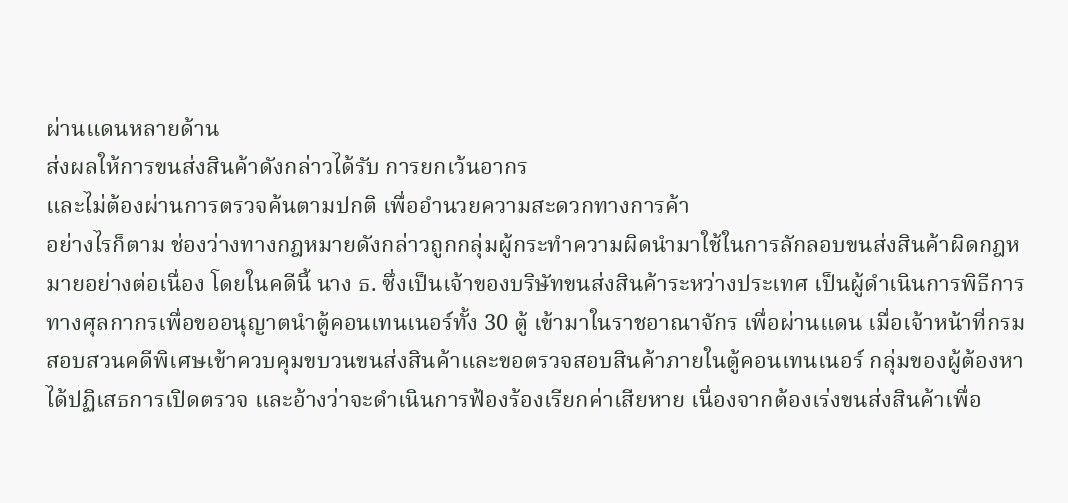ผ่านแดนหลายด้าน
ส่งผลให้การขนส่งสินค้าดังกล่าวได้รับ การยกเว้นอากร
และไม่ต้องผ่านการตรวจค้นตามปกติ เพื่ออำนวยความสะดวกทางการค้า
อย่างไรก็ตาม ช่องว่างทางกฎหมายดังกล่าวถูกกลุ่มผู้กระทำความผิดนำมาใช้ในการลักลอบขนส่งสินค้าผิดกฎหมายอย่างต่อเนื่อง โดยในคดีนี้ นาง ธ. ซึ่งเป็นเจ้าของบริษัทขนส่งสินค้าระหว่างประเทศ เป็นผู้ดำเนินการพิธีการทางศุลกากรเพื่อขออนุญาตนำตู้คอนเทนเนอร์ทั้ง 30 ตู้ เข้ามาในราชอาณาจักร เพื่อผ่านแดน เมื่อเจ้าหน้าที่กรมสอบสวนคดีพิเศษเข้าควบคุมขบวนขนส่งสินค้าและขอตรวจสอบสินค้าภายในตู้คอนเทนเนอร์ กลุ่มของผู้ต้องหาได้ปฏิเสธการเปิดตรวจ และอ้างว่าจะดำเนินการฟ้องร้องเรียกค่าเสียหาย เนื่องจากต้องเร่งขนส่งสินค้าเพื่อ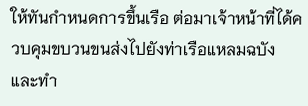ให้ทันกำหนดการขึ้นเรือ ต่อมาเจ้าหน้าที่ได้ควบคุมขบวนขนส่งไปยังท่าเรือแหลมฉบัง และทำ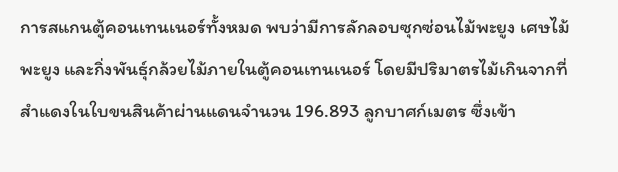การสแกนตู้คอนเทนเนอร์ทั้งหมด พบว่ามีการลักลอบซุกซ่อนไม้พะยูง เศษไม้พะยูง และกิ่งพันธุ์กล้วยไม้ภายในตู้คอนเทนเนอร์ โดยมีปริมาตรไม้เกินจากที่สำแดงในใบขนสินค้าผ่านแดนจำนวน 196.893 ลูกบาศก์เมตร ซึ่งเข้า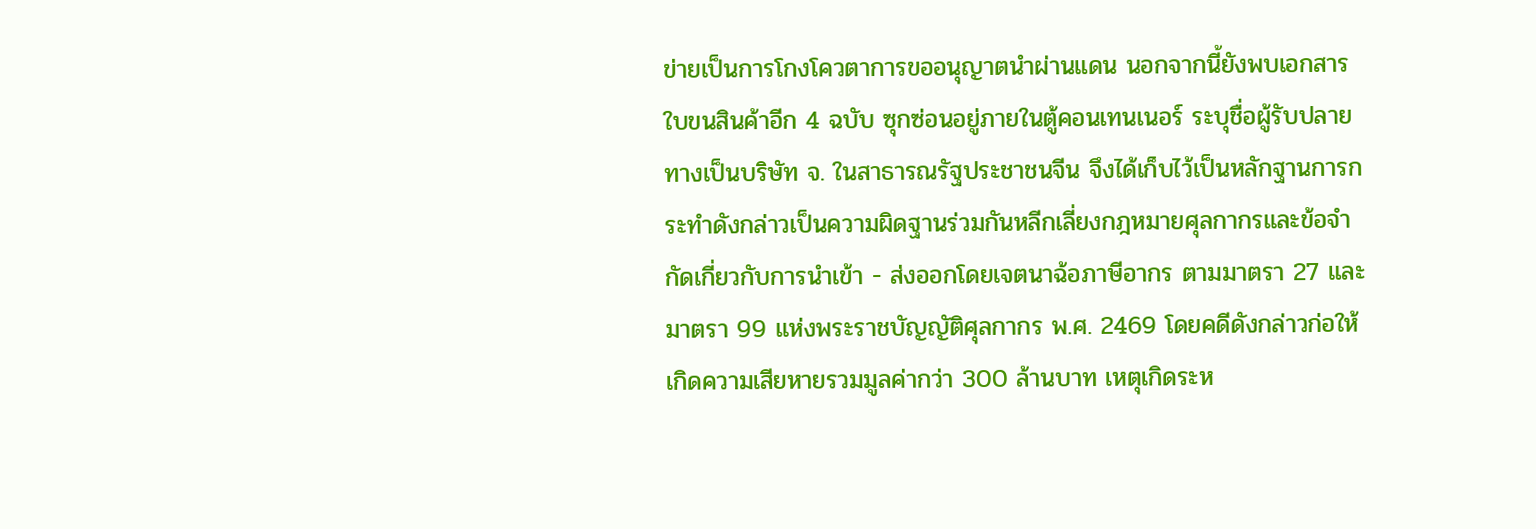ข่ายเป็นการโกงโควตาการขออนุญาตนำผ่านแดน นอกจากนี้ยังพบเอกสาร ใบขนสินค้าอีก 4 ฉบับ ซุกซ่อนอยู่ภายในตู้คอนเทนเนอร์ ระบุชื่อผู้รับปลายทางเป็นบริษัท จ. ในสาธารณรัฐประชาชนจีน จึงได้เก็บไว้เป็นหลักฐานการกระทำดังกล่าวเป็นความผิดฐานร่วมกันหลีกเลี่ยงกฎหมายศุลกากรและข้อจำกัดเกี่ยวกับการนำเข้า - ส่งออกโดยเจตนาฉ้อภาษีอากร ตามมาตรา 27 และมาตรา 99 แห่งพระราชบัญญัติศุลกากร พ.ศ. 2469 โดยคดีดังกล่าวก่อให้เกิดความเสียหายรวมมูลค่ากว่า 300 ล้านบาท เหตุเกิดระห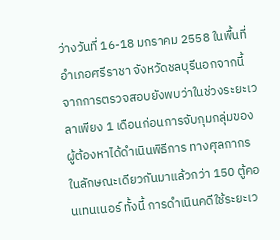ว่างวันที่ 16-18 มกราคม 2558 ในพื้นที่อำเภอศรีราชา จังหวัดชลบุรีนอกจากนี้ จากการตรวจสอบยังพบว่าในช่วงระยะเวลาเพียง 1 เดือนก่อนการจับกุมกลุ่มของผู้ต้องหาได้ดำเนินพิธีการ ทางศุลกากร ในลักษณะเดียวกันมาแล้วกว่า 150 ตู้คอนเทนเนอร์ ทั้งนี้ การดำเนินคดีใช้ระยะเว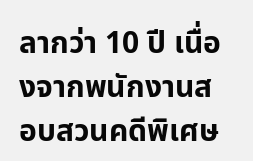ลากว่า 10 ปี เนื่องจากพนักงานสอบสวนคดีพิเศษ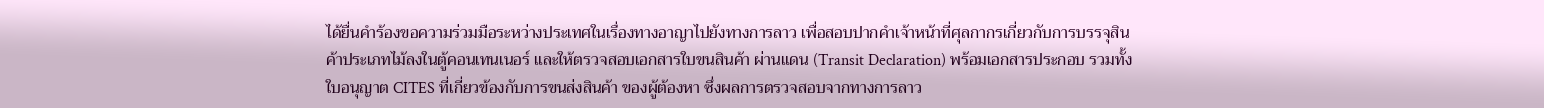ได้ยื่นคำร้องขอความร่วมมือระหว่างประเทศในเรื่องทางอาญาไปยังทางการลาว เพื่อสอบปากคำเจ้าหน้าที่ศุลกากรเกี่ยวกับการบรรจุสินค้าประเภทไม้ลงในตู้คอนเทนเนอร์ และให้ตรวจสอบเอกสารใบขนสินค้า ผ่านแดน (Transit Declaration) พร้อมเอกสารประกอบ รวมทั้งใบอนุญาต CITES ที่เกี่ยวข้องกับการขนส่งสินค้า ของผู้ต้องหา ซึ่งผลการตรวจสอบจากทางการลาว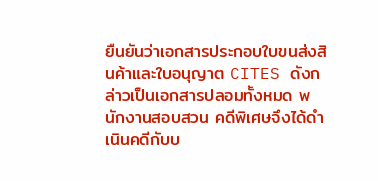ยืนยันว่าเอกสารประกอบใบขนส่งสินค้าและใบอนุญาต CITES ดังกล่าวเป็นเอกสารปลอมทั้งหมด พนักงานสอบสวน คดีพิเศษจึงได้ดำเนินคดีกับบ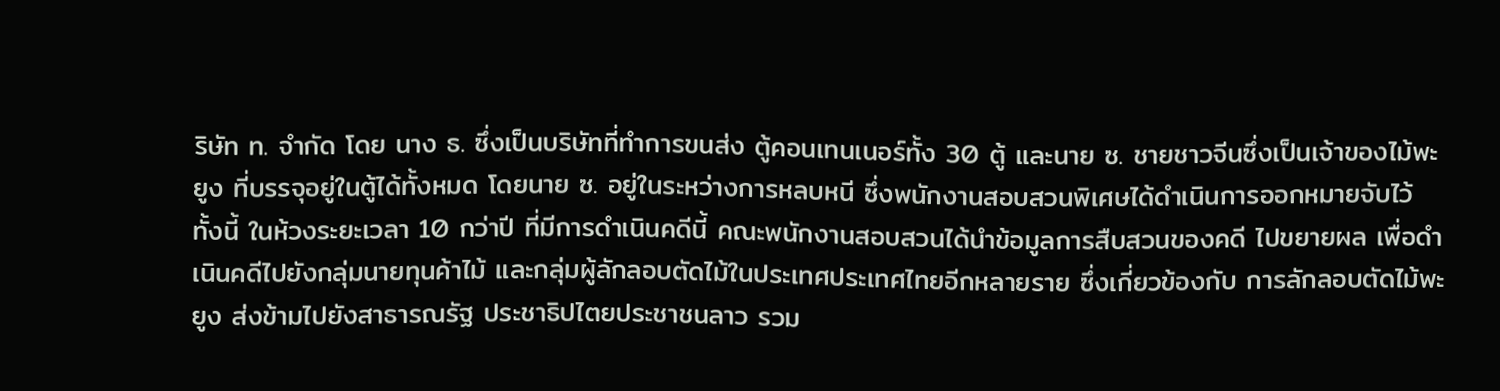ริษัท ท. จำกัด โดย นาง ธ. ซึ่งเป็นบริษัทที่ทำการขนส่ง ตู้คอนเทนเนอร์ทั้ง 30 ตู้ และนาย ซ. ชายชาวจีนซึ่งเป็นเจ้าของไม้พะยูง ที่บรรจุอยู่ในตู้ได้ทั้งหมด โดยนาย ซ. อยู่ในระหว่างการหลบหนี ซึ่งพนักงานสอบสวนพิเศษได้ดำเนินการออกหมายจับไว้ ทั้งนี้ ในห้วงระยะเวลา 10 กว่าปี ที่มีการดำเนินคดีนี้ คณะพนักงานสอบสวนได้นำข้อมูลการสืบสวนของคดี ไปขยายผล เพื่อดำเนินคดีไปยังกลุ่มนายทุนค้าไม้ และกลุ่มผู้ลักลอบตัดไม้ในประเทศประเทศไทยอีกหลายราย ซึ่งเกี่ยวข้องกับ การลักลอบตัดไม้พะยูง ส่งข้ามไปยังสาธารณรัฐ ประชาธิปไตยประชาชนลาว รวม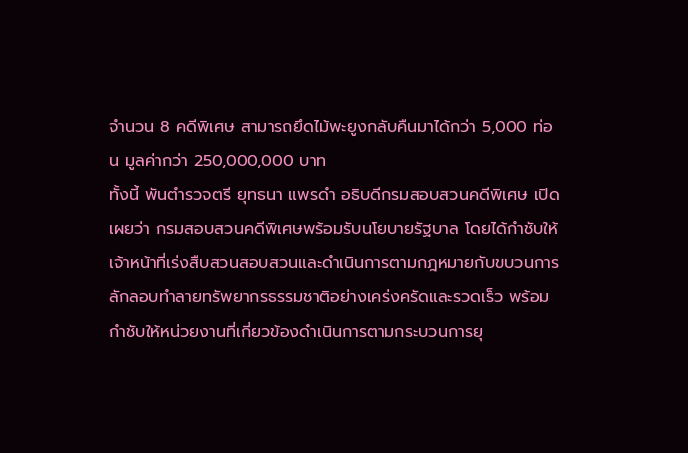จำนวน 8 คดีพิเศษ สามารถยึดไม้พะยูงกลับคืนมาได้กว่า 5,000 ท่อน มูลค่ากว่า 250,000,000 บาท
ทั้งนี้ พันตำรวจตรี ยุทธนา แพรดำ อธิบดีกรมสอบสวนคดีพิเศษ เปิดเผยว่า กรมสอบสวนคดีพิเศษพร้อมรับนโยบายรัฐบาล โดยได้กำชับให้เจ้าหน้าที่เร่งสืบสวนสอบสวนและดำเนินการตามกฎหมายกับขบวนการลักลอบทำลายทรัพยากรธรรมชาติอย่างเคร่งครัดและรวดเร็ว พร้อมกำชับให้หน่วยงานที่เกี่ยวข้องดำเนินการตามกระบวนการยุ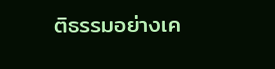ติธรรมอย่างเค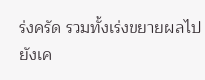ร่งครัด รวมทั้งเร่งขยายผลไปยังเค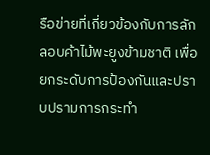รือข่ายที่เกี่ยวข้องกับการลักลอบค้าไม้พะยูงข้ามชาติ เพื่อยกระดับการป้องกันและปราบปรามการกระทำ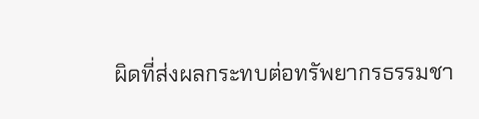ผิดที่ส่งผลกระทบต่อทรัพยากรธรรมชา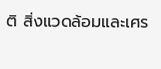ติ สิ่งแวดล้อมและเศร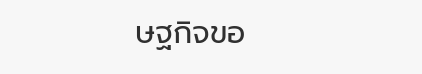ษฐกิจขอ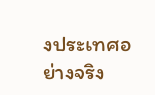งประเทศอย่างจริง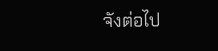จังต่อไป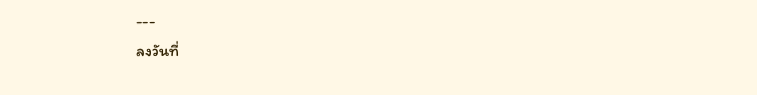---
ลงวันที่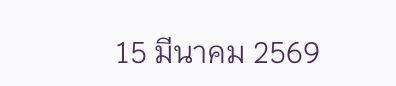15 มีนาคม 2569